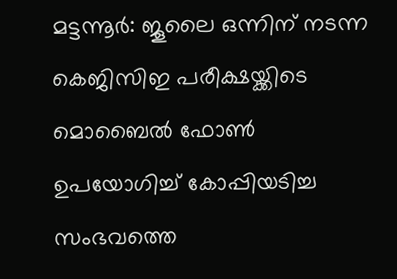മട്ടന്നൂർ: ജൂലൈ ഒന്നിന് നടന്ന കെജിസിഇ പരീക്ഷയ്ക്കിടെ മൊബൈൽ ഫോൺ ഉപയോഗിച്ച് കോപ്പിയടിച്ച സംഭവത്തെ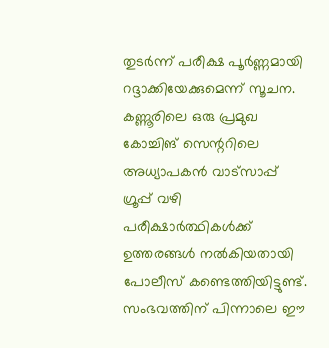തുടർന്ന് പരീക്ഷ പൂർണ്ണമായി റദ്ദാക്കിയേക്കുമെന്ന് സൂചന. കണ്ണൂരിലെ ഒരു പ്രമുഖ കോച്ചിങ് സെന്ററിലെ അധ്യാപകൻ വാട്സാപ്പ് ഗ്രൂപ്പ് വഴി പരീക്ഷാർത്ഥികൾക്ക് ഉത്തരങ്ങൾ നൽകിയതായി പോലീസ് കണ്ടെത്തിയിട്ടുണ്ട്. സംഭവത്തിന് പിന്നാലെ ഈ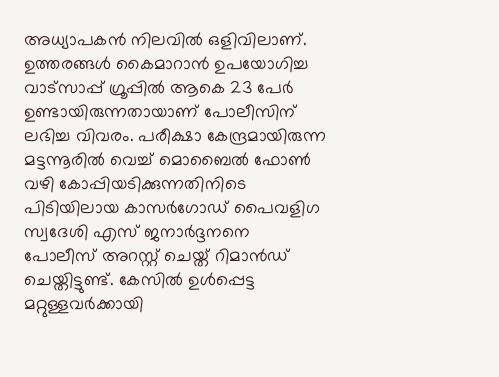അധ്യാപകൻ നിലവിൽ ഒളിവിലാണ്.
ഉത്തരങ്ങൾ കൈമാറാൻ ഉപയോഗിച്ച വാട്സാപ്പ് ഗ്രൂപ്പിൽ ആകെ 23 പേർ ഉണ്ടായിരുന്നതായാണ് പോലീസിന് ലഭിച്ച വിവരം. പരീക്ഷാ കേന്ദ്രമായിരുന്ന മട്ടന്നൂരിൽ വെച്ച് മൊബൈൽ ഫോൺ വഴി കോപ്പിയടിക്കുന്നതിനിടെ പിടിയിലായ കാസർഗോഡ് പൈവളിഗ സ്വദേശി എസ് ജനാർദ്ദനനെ പോലീസ് അറസ്റ്റ് ചെയ്ത് റിമാൻഡ് ചെയ്തിട്ടുണ്ട്. കേസിൽ ഉൾപ്പെട്ട മറ്റുള്ളവർക്കായി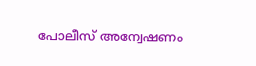പോലീസ് അന്വേഷണം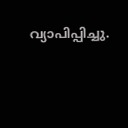വ്യാപിപ്പിച്ചു.